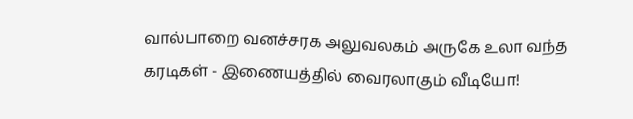வால்பாறை வனச்சரக அலுவலகம் அருகே உலா வந்த கரடிகள் - இணையத்தில் வைரலாகும் வீடியோ!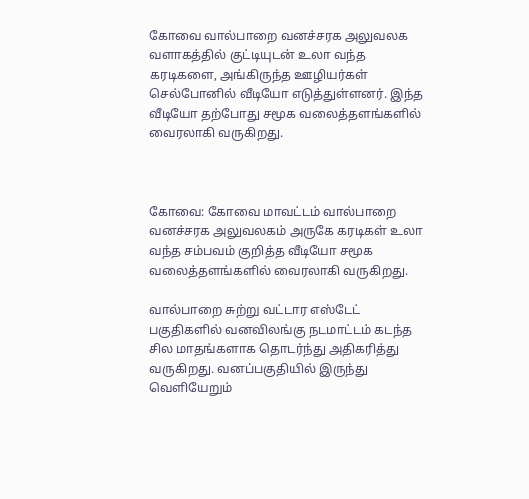கோவை வால்பாறை வனச்சரக அலுவலக வளாகத்தில் குட்டியுடன் உலா வந்த கரடிகளை, அங்கிருந்த ஊழியர்கள் செல்போனில் வீடியோ எடுத்துள்ளனர். இந்த வீடியோ தற்போது சமூக வலைத்தளங்களில் வைரலாகி வருகிறது.



கோவை: கோவை மாவட்டம் வால்பாறை வனச்சரக அலுவலகம் அருகே கரடிகள் உலா வந்த சம்பவம் குறித்த வீடியோ சமூக வலைத்தளங்களில் வைரலாகி வருகிறது.

வால்பாறை சுற்று வட்டார எஸ்டேட் பகுதிகளில் வனவிலங்கு நடமாட்டம் கடந்த சில மாதங்களாக தொடர்ந்து அதிகரித்து வருகிறது. வனப்பகுதியில் இருந்து வெளியேறும்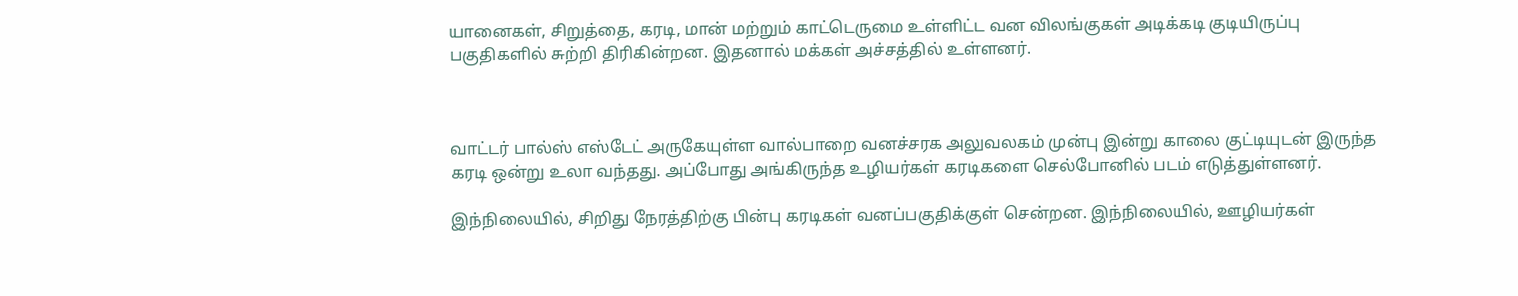யானைகள், சிறுத்தை, கரடி, மான் மற்றும் காட்டெருமை உள்ளிட்ட வன விலங்குகள் அடிக்கடி குடியிருப்பு பகுதிகளில் சுற்றி திரிகின்றன. இதனால் மக்கள் அச்சத்தில் உள்ளனர்.



வாட்டர் பால்ஸ் எஸ்டேட் அருகேயுள்ள வால்பாறை வனச்சரக அலுவலகம் முன்பு இன்று காலை குட்டியுடன் இருந்த கரடி ஒன்று உலா வந்தது. அப்போது அங்கிருந்த உழியர்கள் கரடிகளை செல்போனில் படம் எடுத்துள்ளனர்.

இந்நிலையில், சிறிது நேரத்திற்கு பின்பு கரடிகள் வனப்பகுதிக்குள் சென்றன. இந்நிலையில், ஊழியர்கள்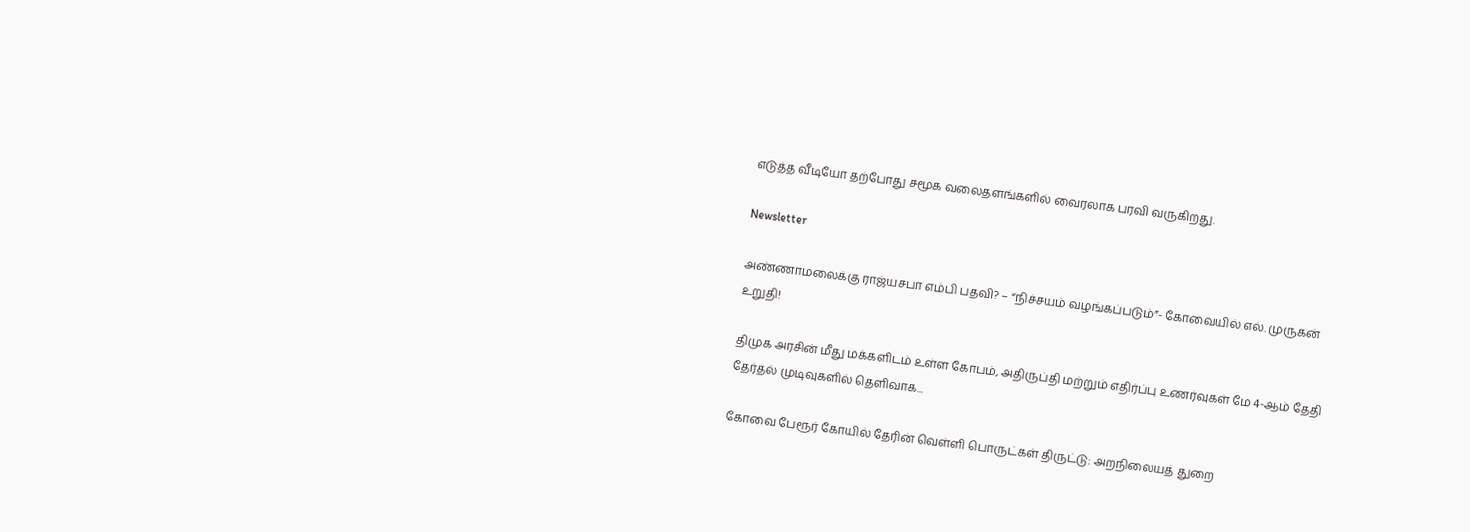எடுத்த வீடியோ தற்போது சமூக வலைதளங்களில் வைரலாக பரவி வருகிறது.

Newsletter

அண்ணாமலைக்கு ராஜ்யசபா எம்பி பதவி? – “நிச்சயம் வழங்கப்படும்”- கோவையில் எல். முருகன் உறுதி!

திமுக அரசின் மீது மக்களிடம் உள்ள கோபம், அதிருப்தி மற்றும் எதிர்ப்பு உணர்வுகள் மே 4-ஆம் தேதி தேர்தல் முடிவுகளில் தெளிவாக...

கோவை பேரூர் கோயில் தேரின் வெள்ளி பொருட்கள் திருட்டு: அறநிலையத் துறை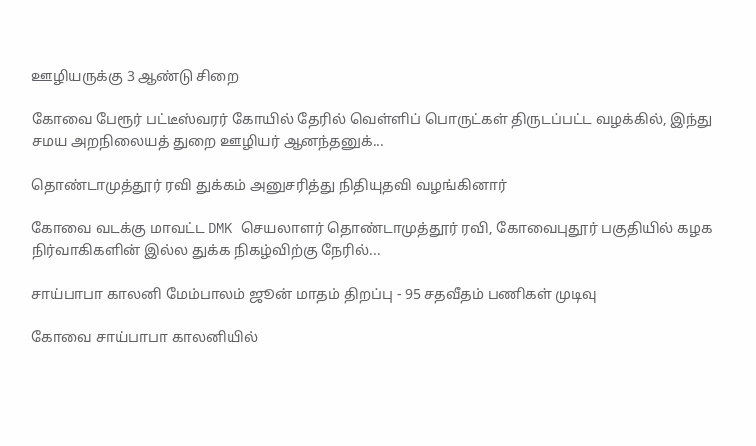ஊழியருக்கு 3 ஆண்டு சிறை

கோவை பேரூர் பட்டீஸ்வரர் கோயில் தேரில் வெள்ளிப் பொருட்கள் திருடப்பட்ட வழக்கில், இந்து சமய அறநிலையத் துறை ஊழியர் ஆனந்தனுக்...

தொண்டாமுத்தூர் ரவி துக்கம் அனுசரித்து நிதியுதவி வழங்கினார்

கோவை வடக்கு மாவட்ட DMK செயலாளர் தொண்டாமுத்தூர் ரவி, கோவைபுதூர் பகுதியில் கழக நிர்வாகிகளின் இல்ல துக்க நிகழ்விற்கு நேரில்...

சாய்பாபா காலனி மேம்பாலம் ஜூன் மாதம் திறப்பு - 95 சதவீதம் பணிகள் முடிவு

கோவை சாய்பாபா காலனியில்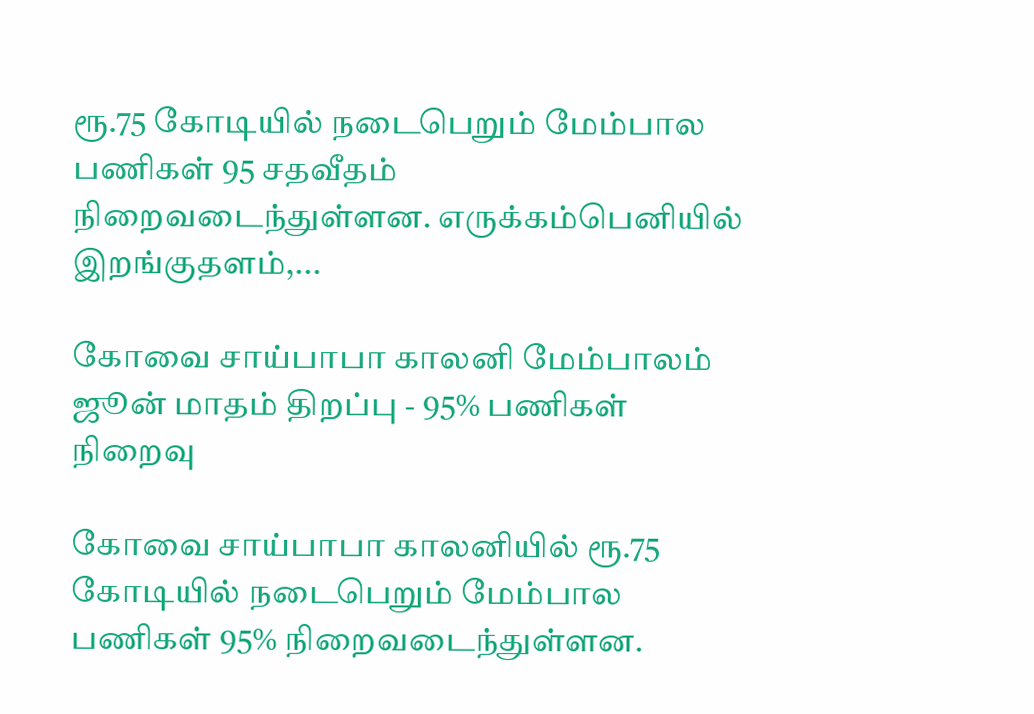ரூ.75 கோடியில் நடைபெறும் மேம்பால பணிகள் 95 சதவீதம் நிறைவடைந்துள்ளன. எருக்கம்பெனியில் இறங்குதளம்,...

கோவை சாய்பாபா காலனி மேம்பாலம் ஜூன் மாதம் திறப்பு - 95% பணிகள் நிறைவு

கோவை சாய்பாபா காலனியில் ரூ.75 கோடியில் நடைபெறும் மேம்பால பணிகள் 95% நிறைவடைந்துள்ளன.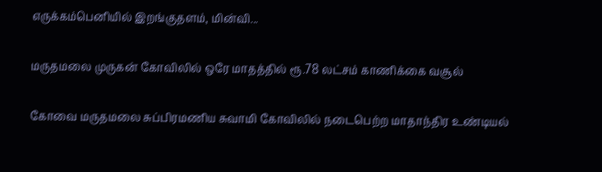எருக்கம்பெனியில் இறங்குதளம், மின்வி...

மருதமலை முருகன் கோவிலில் ஒரே மாதத்தில் ரூ.78 லட்சம் காணிக்கை வசூல்

கோவை மருதமலை சுப்பிரமணிய சுவாமி கோவிலில் நடைபெற்ற மாதாந்திர உண்டியல்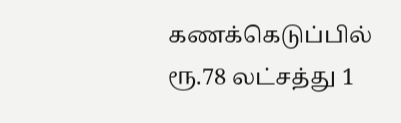கணக்கெடுப்பில் ரூ.78 லட்சத்து 1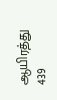ஆயிரத்து 439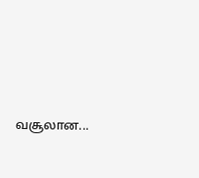வசூலான...